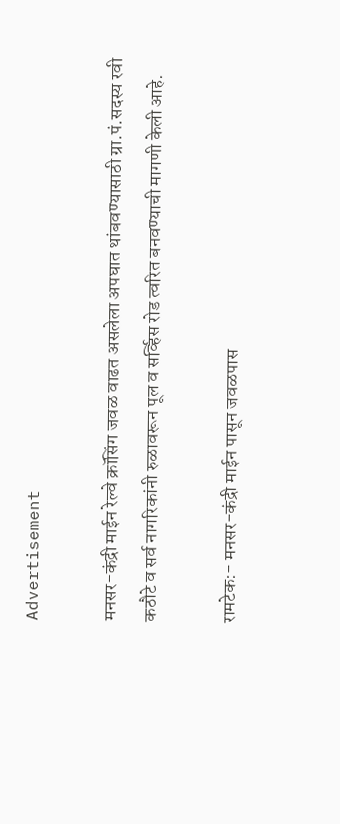Advertisement

मनसर-कंद्री माईन रेल्वे क्रॉसिंग जवळ वाढत असलेला अपघात थांबवण्यासाठी ग्रा.पं.सदस्य रवी कठौटे व सर्व नागरिकांनी रुळावरून पूल व सर्व्हिस रोड त्वरित बनवण्याची मागणी केली आहे.

रामटेक:- मनसर-कंद्री माईन पासून जवळपास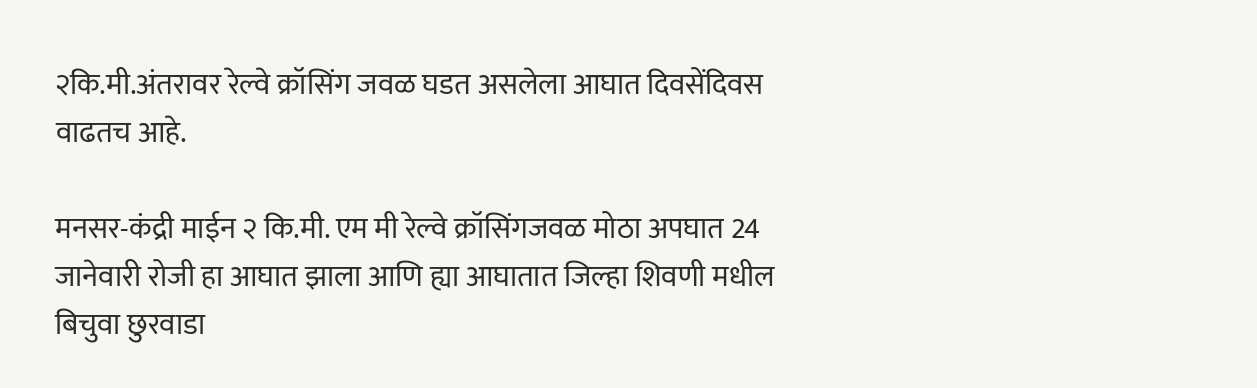२कि.मी.अंतरावर रेल्वे क्रॉसिंग जवळ घडत असलेला आघात दिवसेंदिवस वाढतच आहे.

मनसर-कंद्री माईन २ कि.मी. एम मी रेल्वे क्रॉसिंगजवळ मोठा अपघात 24 जानेवारी रोजी हा आघात झाला आणि ह्या आघातात जिल्हा शिवणी मधील बिचुवा छुरवाडा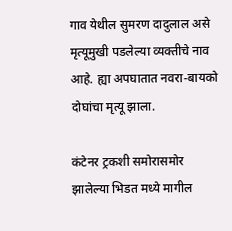गाव येथील सुमरण दादुलाल असे मृत्यूमुखी पडलेल्या व्यक्तीचे नाव आहे. ह्या अपघातात नवरा-बायको दोघांचा मृत्यू झाला.

कंटेनर ट्रकशी समोरासमोर झालेल्या भिडत मध्ये मागील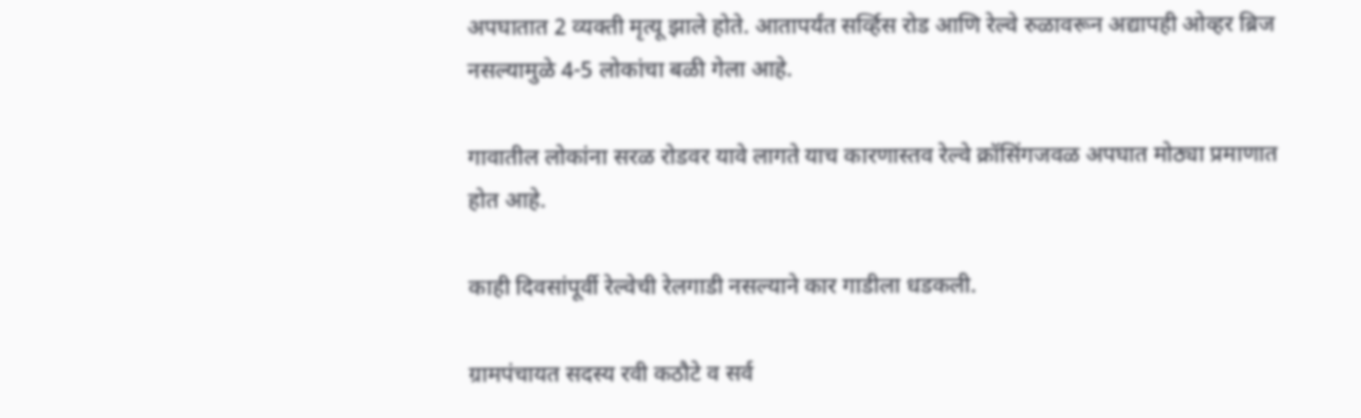अपघातात 2 व्यक्ती मृत्यू झाले होते. आतापर्यंत सर्व्हिस रोड आणि रेल्वे रुळावरून अद्यापही ओव्हर ब्रिज नसल्यामुळे 4-5 लोकांचा बळी गेला आहे.

गावातील लोकांना सरळ रोडवर यावे लागते याच कारणास्तव रेल्वे क्रॉसिंगजवळ अपघात मोठ्या प्रमाणात होत आहे.

काही दिवसांपूर्वी रेल्वेची रेलगाडी नसल्याने कार गाडीला धडकली.

ग्रामपंचायत सदस्य रवी कठौटे व सर्व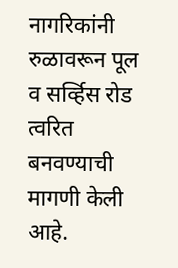नागरिकांनी रुळावरून पूल व सर्व्हिस रोड त्वरित बनवण्याची मागणी केली आहे.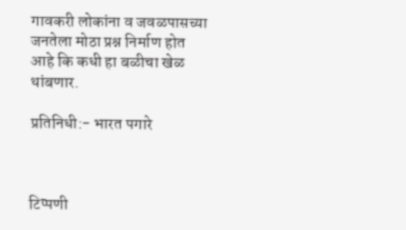गावकरी लोकांना व जवळपासच्या जनतेला मोठा प्रश्न निर्माण होत आहे कि कधी हा बळीचा खेळ थांबणार.

प्रतिनिधी:- भारत पगारे



टिप्पणी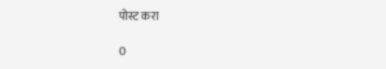पोस्ट करा

0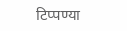टिप्पण्या